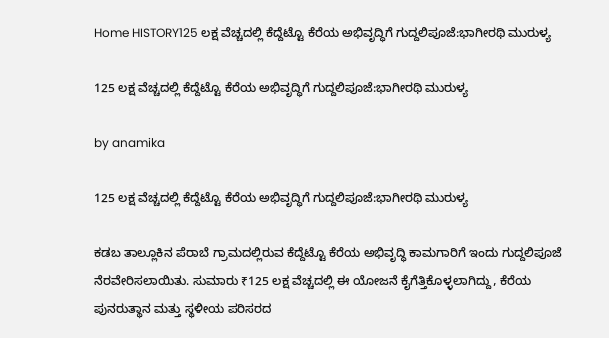Home HISTORY125 ಲಕ್ಷ ವೆಚ್ಚದಲ್ಲಿ ಕೆದ್ದೆಟ್ಟೊ ಕೆರೆಯ ಅಭಿವೃದ್ಧಿಗೆ ಗುದ್ದಲಿಪೂಜೆ:ಭಾಗೀರಥಿ ಮುರುಳ್ಯ

125 ಲಕ್ಷ ವೆಚ್ಚದಲ್ಲಿ ಕೆದ್ದೆಟ್ಟೊ ಕೆರೆಯ ಅಭಿವೃದ್ಧಿಗೆ ಗುದ್ದಲಿಪೂಜೆ:ಭಾಗೀರಥಿ ಮುರುಳ್ಯ

by anamika

125 ಲಕ್ಷ ವೆಚ್ಚದಲ್ಲಿ ಕೆದ್ದೆಟ್ಟೊ ಕೆರೆಯ ಅಭಿವೃದ್ಧಿಗೆ ಗುದ್ದಲಿಪೂಜೆ:ಭಾಗೀರಥಿ ಮುರುಳ್ಯ

ಕಡಬ ತಾಲ್ಲೂಕಿನ ಪೆರಾಬೆ ಗ್ರಾಮದಲ್ಲಿರುವ ಕೆದ್ದೆಟ್ಟೊ ಕೆರೆಯ ಅಭಿವೃದ್ಧಿ ಕಾಮಗಾರಿಗೆ ಇಂದು ಗುದ್ದಲಿಪೂಜೆ ನೆರವೇರಿಸಲಾಯಿತು. ಸುಮಾರು ₹125 ಲಕ್ಷ ವೆಚ್ಚದಲ್ಲಿ ಈ ಯೋಜನೆ ಕೈಗೆತ್ತಿಕೊಳ್ಳಲಾಗಿದ್ದು, ಕೆರೆಯ ಪುನರುತ್ಥಾನ ಮತ್ತು ಸ್ಥಳೀಯ ಪರಿಸರದ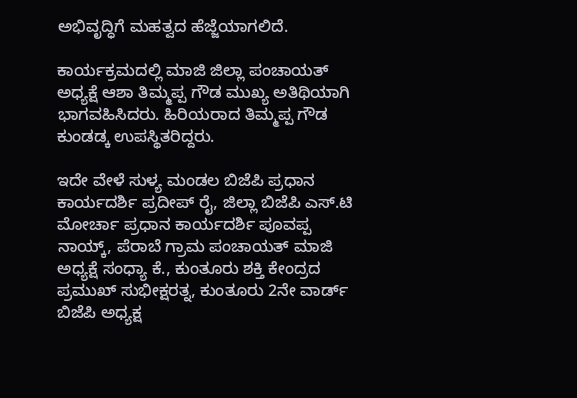ಅಭಿವೃದ್ಧಿಗೆ ಮಹತ್ವದ ಹೆಜ್ಜೆಯಾಗಲಿದೆ.

ಕಾರ್ಯಕ್ರಮದಲ್ಲಿ ಮಾಜಿ ಜಿಲ್ಲಾ ಪಂಚಾಯತ್ ಅಧ್ಯಕ್ಷೆ ಆಶಾ ತಿಮ್ಮಪ್ಪ ಗೌಡ ಮುಖ್ಯ ಅತಿಥಿಯಾಗಿ ಭಾಗವಹಿಸಿದರು. ಹಿರಿಯರಾದ ತಿಮ್ಮಪ್ಪ ಗೌಡ ಕುಂಡಡ್ಕ ಉಪಸ್ಥಿತರಿದ್ದರು.

ಇದೇ ವೇಳೆ ಸುಳ್ಯ ಮಂಡಲ ಬಿಜೆಪಿ ಪ್ರಧಾನ ಕಾರ್ಯದರ್ಶಿ ಪ್ರದೀಪ್ ರೈ, ಜಿಲ್ಲಾ ಬಿಜೆಪಿ ಎಸ್.ಟಿ ಮೋರ್ಚಾ ಪ್ರಧಾನ ಕಾರ್ಯದರ್ಶಿ ಪೂವಪ್ಪ ನಾಯ್ಕ್, ಪೆರಾಬೆ ಗ್ರಾಮ ಪಂಚಾಯತ್ ಮಾಜಿ ಅಧ್ಯಕ್ಷೆ ಸಂಧ್ಯಾ ಕೆ., ಕುಂತೂರು ಶಕ್ತಿ ಕೇಂದ್ರದ ಪ್ರಮುಖ್ ಸುಭೀಕ್ಷರತ್ನ, ಕುಂತೂರು 2ನೇ ವಾರ್ಡ್ ಬಿಜೆಪಿ ಅಧ್ಯಕ್ಷ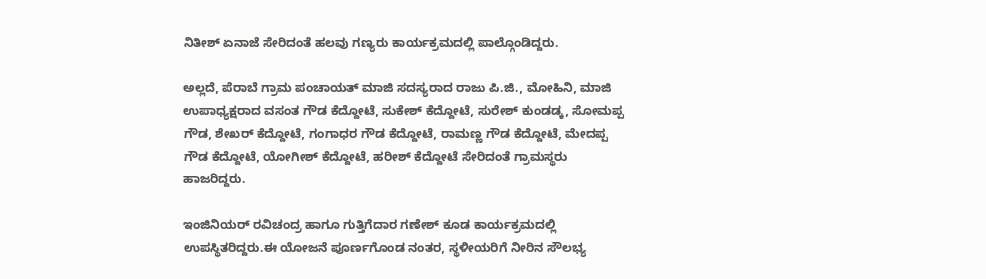ನಿತೀಶ್ ಏನಾಜೆ ಸೇರಿದಂತೆ ಹಲವು ಗಣ್ಯರು ಕಾರ್ಯಕ್ರಮದಲ್ಲಿ ಪಾಲ್ಗೊಂಡಿದ್ದರು.

ಅಲ್ಲದೆ, ಪೆರಾಬೆ ಗ್ರಾಮ ಪಂಚಾಯತ್ ಮಾಜಿ ಸದಸ್ಯರಾದ ರಾಜು ಪಿ.ಜಿ., ಮೋಹಿನಿ, ಮಾಜಿ ಉಪಾಧ್ಯಕ್ಷರಾದ ವಸಂತ ಗೌಡ ಕೆದ್ದೋಟೆ, ಸುಕೇಶ್ ಕೆದ್ದೋಟೆ, ಸುರೇಶ್ ಕುಂಡಡ್ಕ, ಸೋಮಪ್ಪ ಗೌಡ, ಶೇಖರ್ ಕೆದ್ದೋಟೆ, ಗಂಗಾಧರ ಗೌಡ ಕೆದ್ದೋಟೆ, ರಾಮಣ್ಣ ಗೌಡ ಕೆದ್ದೋಟೆ, ಮೇದಪ್ಪ ಗೌಡ ಕೆದ್ದೋಟೆ, ಯೋಗೀಶ್ ಕೆದ್ದೋಟೆ, ಹರೀಶ್ ಕೆದ್ದೋಟೆ ಸೇರಿದಂತೆ ಗ್ರಾಮಸ್ಥರು ಹಾಜರಿದ್ದರು.

ಇಂಜಿನಿಯರ್ ರವಿಚಂದ್ರ ಹಾಗೂ ಗುತ್ತಿಗೆದಾರ ಗಣೇಶ್ ಕೂಡ ಕಾರ್ಯಕ್ರಮದಲ್ಲಿ ಉಪಸ್ಥಿತರಿದ್ದರು.ಈ ಯೋಜನೆ ಪೂರ್ಣಗೊಂಡ ನಂತರ, ಸ್ಥಳೀಯರಿಗೆ ನೀರಿನ ಸೌಲಭ್ಯ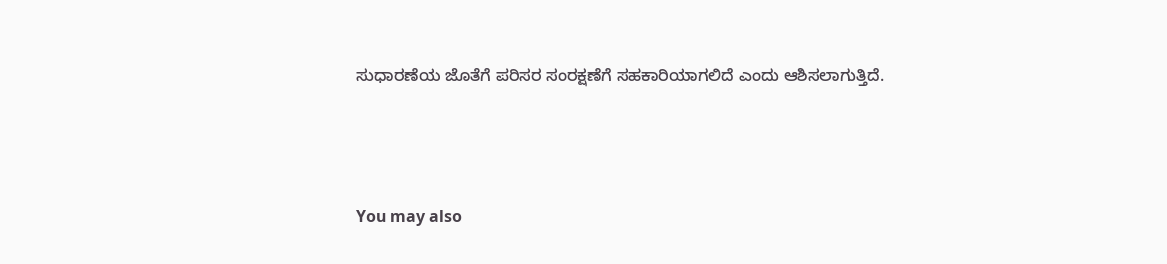ಸುಧಾರಣೆಯ ಜೊತೆಗೆ ಪರಿಸರ ಸಂರಕ್ಷಣೆಗೆ ಸಹಕಾರಿಯಾಗಲಿದೆ ಎಂದು ಆಶಿಸಲಾಗುತ್ತಿದೆ.



You may also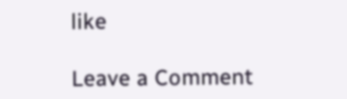like

Leave a Comment